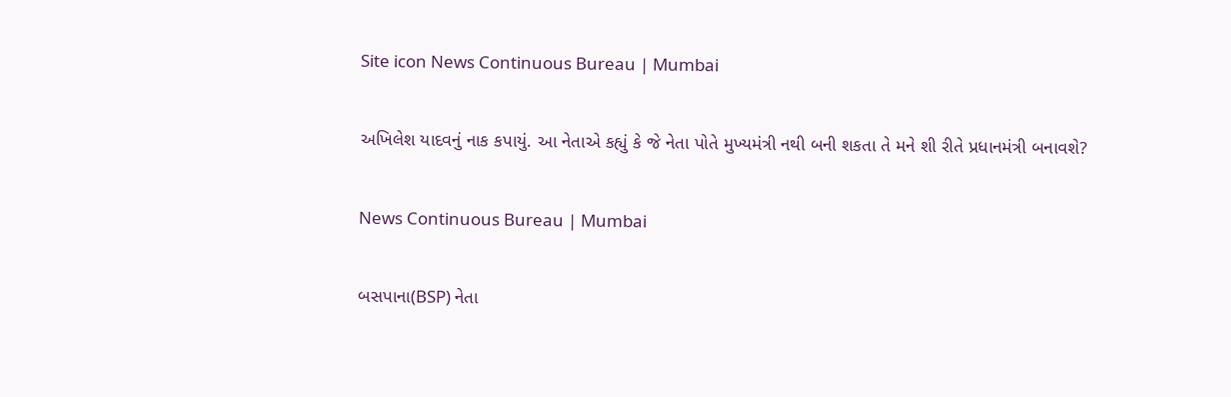Site icon News Continuous Bureau | Mumbai

અખિલેશ યાદવનું નાક કપાયું. આ નેતાએ કહ્યું કે જે નેતા પોતે મુખ્યમંત્રી નથી બની શકતા તે મને શી રીતે પ્રધાનમંત્રી બનાવશે?

News Continuous Bureau | Mumbai

બસપાના(BSP) નેતા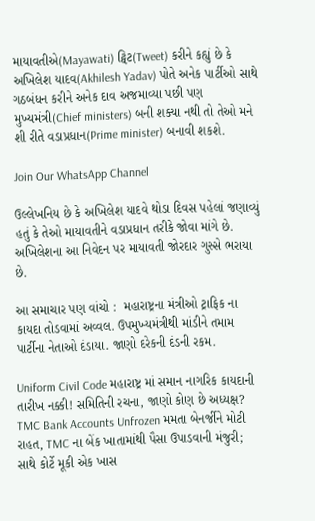માયાવતીએ(Mayawati) ટ્વિટ(Tweet) કરીને કહ્યું છે કે અખિલેશ યાદવ(Akhilesh Yadav) પોતે અનેક પાર્ટીઓ સાથે ગઠબંધન કરીને અનેક દાવ અજમાવ્યા પછી પણ મુખ્યમંત્રી(Chief ministers) બની શક્યા નથી તો તેઓ મને શી રીતે વડાપ્રધાન(Prime minister) બનાવી શકશે.

Join Our WhatsApp Channel

ઉલ્લેખનિય છે કે અખિલેશ યાદવે થોડા દિવસ પહેલાં જણાવ્યું હતું કે તેઓ માયાવતીને વડાપ્રધાન તરીકે જોવા માંગે છે. અખિલેશના આ નિવેદન પર માયાવતી જોરદાર ગુસ્સે ભરાયા છે.

આ સમાચાર પણ વાંચો :  મહારાષ્ટ્રના મંત્રીઓ ટ્રાફિક ના કાયદા તોડવામાં અવ્વલ. ઉપમુખ્યમંત્રીથી માંડીને તમામ પાર્ટીના નેતાઓ દંડાયા. જાણો દરેકની દંડની રકમ.

Uniform Civil Code મહારાષ્ટ્ર માં સમાન નાગરિક કાયદાની તારીખ નક્કી! સમિતિની રચના, જાણો કોણ છે અધ્યક્ષ?
TMC Bank Accounts Unfrozen મમતા બેનર્જીને મોટી રાહત, TMC ના બેંક ખાતામાંથી પૈસા ઉપાડવાની મંજુરી; સાથે કોર્ટે મૂકી એક ખાસ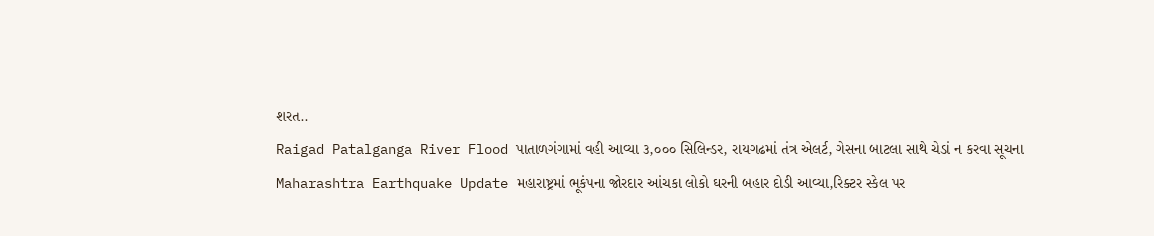શરત..
Raigad Patalganga River Flood પાતાળગંગામાં વહી આવ્યા ૩,૦૦૦ સિલિન્ડર, રાયગઢમાં તંત્ર એલર્ટ, ગેસના બાટલા સાથે ચેડાં ન કરવા સૂચના
Maharashtra Earthquake Update મહારાષ્ટ્રમાં ભૂકંપના જોરદાર આંચકા લોકો ઘરની બહાર દોડી આવ્યા,રિક્ટર સ્કેલ પર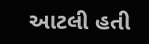આટલી હતી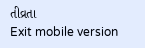તીવ્રતા
Exit mobile version